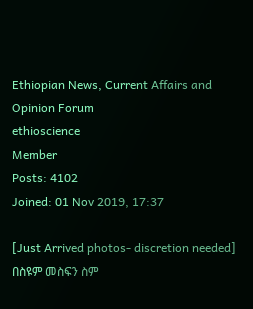Ethiopian News, Current Affairs and Opinion Forum
ethioscience
Member
Posts: 4102
Joined: 01 Nov 2019, 17:37

[Just Arrived photos- discretion needed] በስዩም መስፍን ስም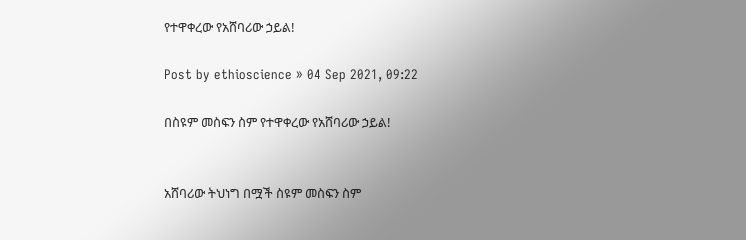የተዋቀረው የአሸባሪው ኃይል!

Post by ethioscience » 04 Sep 2021, 09:22

በስዩም መስፍን ስም የተዋቀረው የአሸባሪው ኃይል!


አሸባሪው ትህነግ በሟች ስዩም መስፍን ስም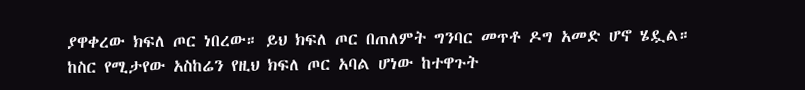ያዋቀረው ክፍለ ጦር ነበረው። ይህ ክፍለ ጦር በጠለምት ግንባር መጥቶ ዶግ አመድ ሆኖ ሄዷል። ከስር የሚታየው አስከሬን የዚህ ክፍለ ጦር አባል ሆነው ከተዋጉት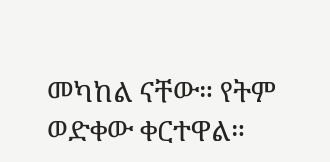መካከል ናቸው። የትም ወድቀው ቀርተዋል።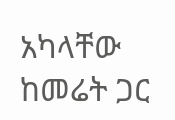አካላቸው ከመሬት ጋር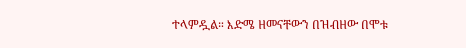ተላምዷል። እድሜ ዘመናቸውን በዝብዘው በሞቱ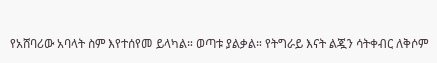የአሸባሪው አባላት ስም እየተሰየመ ይላካል። ወጣቱ ያልቃል። የትግራይ እናት ልጇን ሳትቀብር ለቅሶም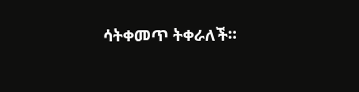ሳትቀመጥ ትቀራለች።